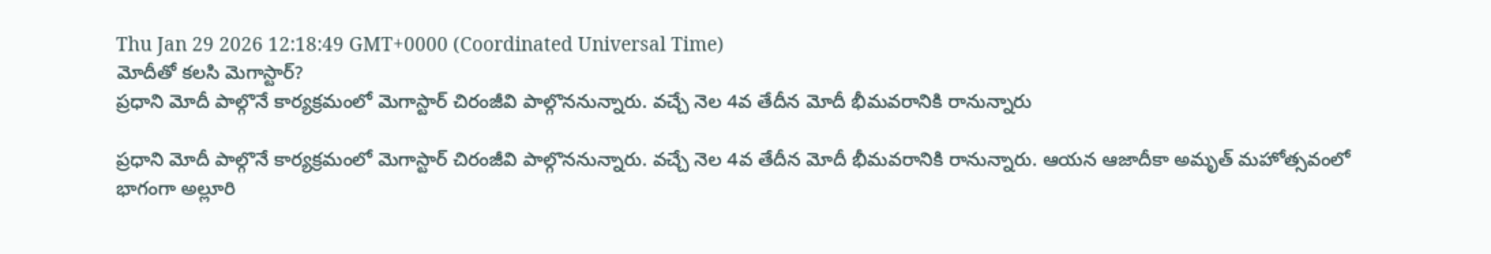Thu Jan 29 2026 12:18:49 GMT+0000 (Coordinated Universal Time)
మోదీతో కలసి మెగాస్టార్?
ప్రధాని మోదీ పాల్గొనే కార్యక్రమంలో మెగాస్టార్ చిరంజీవి పాల్గొననున్నారు. వచ్చే నెల 4వ తేదీన మోదీ భీమవరానికి రానున్నారు

ప్రధాని మోదీ పాల్గొనే కార్యక్రమంలో మెగాస్టార్ చిరంజీవి పాల్గొననున్నారు. వచ్చే నెల 4వ తేదీన మోదీ భీమవరానికి రానున్నారు. ఆయన ఆజాదీకా అమృత్ మహోత్సవంలో భాగంగా అల్లూరి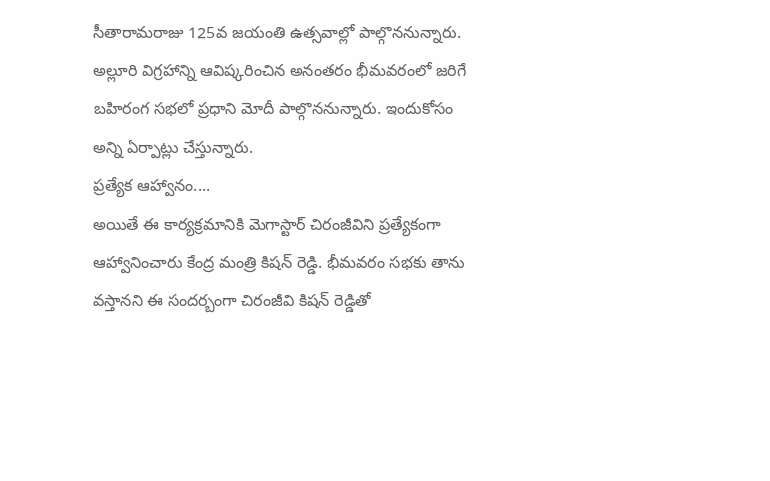సీతారామరాజు 125వ జయంతి ఉత్సవాల్లో పాల్గొననున్నారు. అల్లూరి విగ్రహాన్ని ఆవిష్కరించిన అనంతరం భీమవరంలో జరిగే బహిరంగ సభలో ప్రధాని మోదీ పాల్గొననున్నారు. ఇందుకోసం అన్ని ఏర్పాట్లు చేస్తున్నారు.
ప్రత్యేక ఆహ్వానం....
అయితే ఈ కార్యక్రమానికి మెగాస్టార్ చిరంజీవిని ప్రత్యేకంగా ఆహ్వానించారు కేంద్ర మంత్రి కిషన్ రెడ్డి. భీమవరం సభకు తాను వస్తానని ఈ సందర్బంగా చిరంజీవి కిషన్ రెడ్డితో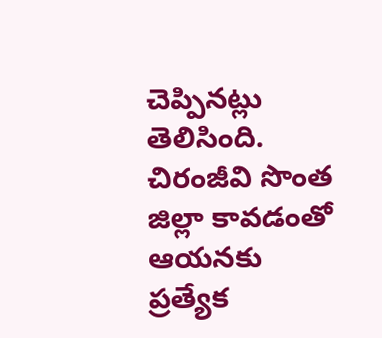చెప్పినట్లు తెలిసింది. చిరంజీవి సొంత జిల్లా కావడంతో ఆయనకు ప్రత్యేక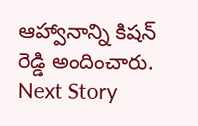ఆహ్వానాన్ని కిషన్ రెడ్డి అందించారు.
Next Story